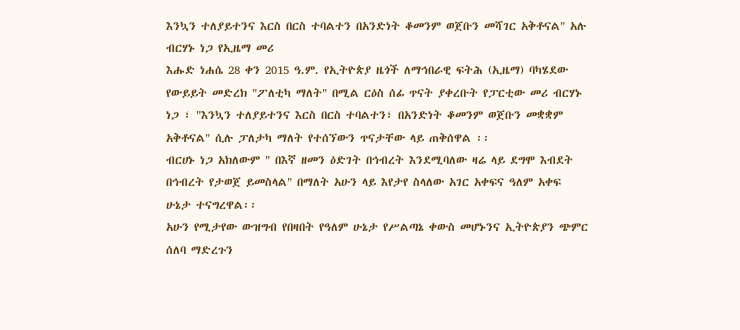እንኳን ተለያይተንና እርስ በርስ ተባልተን በአንድነት ቆመንም ወጀቡን መሻገር አቅቶናል" አሉ ብርሃኑ ነጋ የኢዜማ መሪ
እሑድ ነሐሴ 28 ቀን 2015 ዓ.ም. የኢትዮጵያ ዜጎች ለማኅበራዊ ፍትሕ (ኢዜማ) ባካሄደው የውይይት መድረክ "ፖለቲካ ማለት" በሚል ርዕስ ሰፊ ጥናት ያቀረቡት የፓርቲው መሪ ብርሃኑ ነጋ ፣ "እንኳን ተለያይተንና እርስ በርስ ተባልተን፣ በአንድነት ቆመንም ወጀቡን መቋቋም አቅቶናል" ሲሉ ፓለታካ ማለት የተሰኘውን ጥናታቸው ላይ ጠቅሰዋል ፡፡
ብርሀኑ ነጋ አክለውም " በእኛ ዘመን ዕድገት በኅብረት እንደሚባለው ዛሬ ላይ ደግሞ እብደት በኅብረት የታወጀ ይመስላል" በማለት አሁን ላይ እየታየ ስላለው አገር አቀፍና ዓለም አቀፍ ሁኔታ ተናግረዋል፡፡
አሁን የሚታየው ውዝግብ የበዛበት የዓለም ሁኔታ የሥልጣኔ ቀውስ መሆኑንና ኢትዮጵያን ጭምር ሰለባ ማድረጉን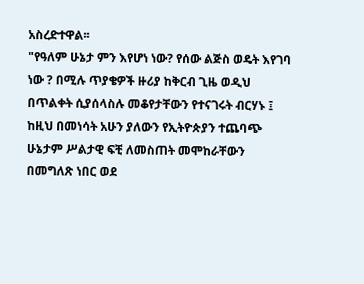አስረድተዋል፡፡
"የዓለም ሁኔታ ምን እየሆነ ነው? የሰው ልጅስ ወዴት እየገባ ነው ? በሚሉ ጥያቄዎች ዙሪያ ከቅርብ ጊዜ ወዲህ በጥልቀት ሲያሰላስሉ መቆየታቸውን የተናገሩት ብርሃኑ ፤ ከዚህ በመነሳት አሁን ያለውን የኢትዮጵያን ተጨባጭ ሁኔታም ሥልታዊ ፍቺ ለመስጠት መሞከራቸውን በመግለጽ ነበር ወደ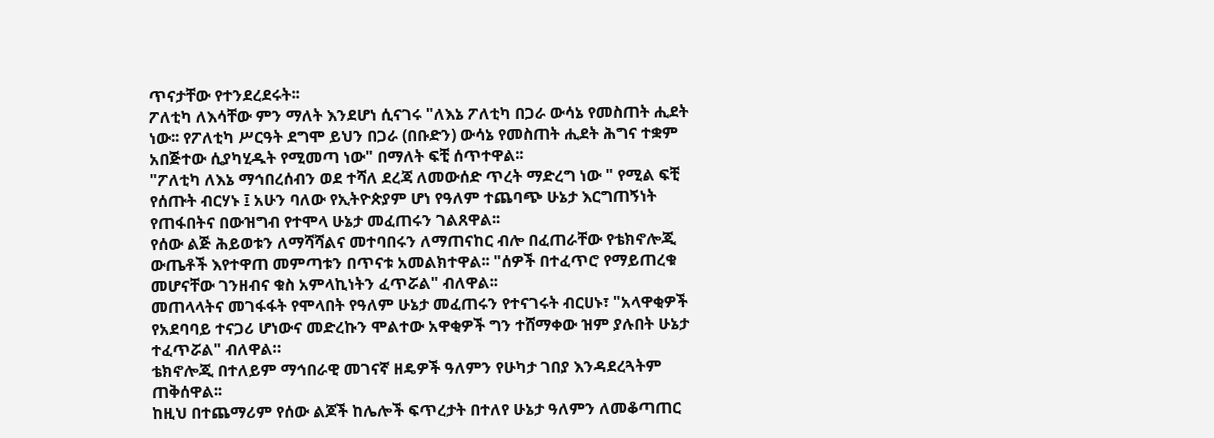ጥናታቸው የተንደረደሩት፡፡
ፖለቲካ ለእሳቸው ምን ማለት እንደሆነ ሲናገሩ "ለእኔ ፖለቲካ በጋራ ውሳኔ የመስጠት ሒደት ነው፡፡ የፖለቲካ ሥርዓት ደግሞ ይህን በጋራ (በቡድን) ውሳኔ የመስጠት ሒደት ሕግና ተቋም አበጅተው ሲያካሂዱት የሚመጣ ነው" በማለት ፍቺ ሰጥተዋል፡፡
"ፖለቲካ ለእኔ ማኅበረሰብን ወደ ተሻለ ደረጃ ለመውሰድ ጥረት ማድረግ ነው " የሚል ፍቺ የሰጡት ብርሃኑ ፤ አሁን ባለው የኢትዮጵያም ሆነ የዓለም ተጨባጭ ሁኔታ እርግጠኝነት የጠፋበትና በውዝግብ የተሞላ ሁኔታ መፈጠሩን ገልጸዋል፡፡
የሰው ልጅ ሕይወቱን ለማሻሻልና መተባበሩን ለማጠናከር ብሎ በፈጠራቸው የቴክኖሎጂ ውጤቶች እየተዋጠ መምጣቱን በጥናቱ አመልክተዋል፡፡ "ሰዎች በተፈጥሮ የማይጠረቁ መሆናቸው ገንዘብና ቁስ አምላኪነትን ፈጥሯል" ብለዋል፡፡
መጠላላትና መገፋፋት የሞላበት የዓለም ሁኔታ መፈጠሩን የተናገሩት ብርሀኑ፣ "አላዋቂዎች የአደባባይ ተናጋሪ ሆነውና መድረኩን ሞልተው አዋቂዎች ግን ተሸማቀው ዝም ያሉበት ሁኔታ ተፈጥሯል" ብለዋል።
ቴክኖሎጂ በተለይም ማኅበራዊ መገናኛ ዘዴዎች ዓለምን የሁካታ ገበያ እንዳደረጓትም ጠቅሰዋል፡፡
ከዚህ በተጨማሪም የሰው ልጆች ከሌሎች ፍጥረታት በተለየ ሁኔታ ዓለምን ለመቆጣጠር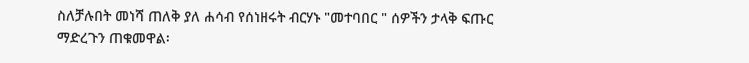ስለቻሉበት መነሻ ጠለቅ ያለ ሐሳብ የሰነዘሩት ብርሃኑ "መተባበር " ሰዎችን ታላቅ ፍጡር ማድረጉን ጠቁመዋል፡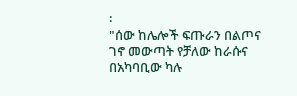፡
"ሰው ከሌሎች ፍጡራን በልጦና ገኖ መውጣት የቻለው ከራሱና በአካባቢው ካሉ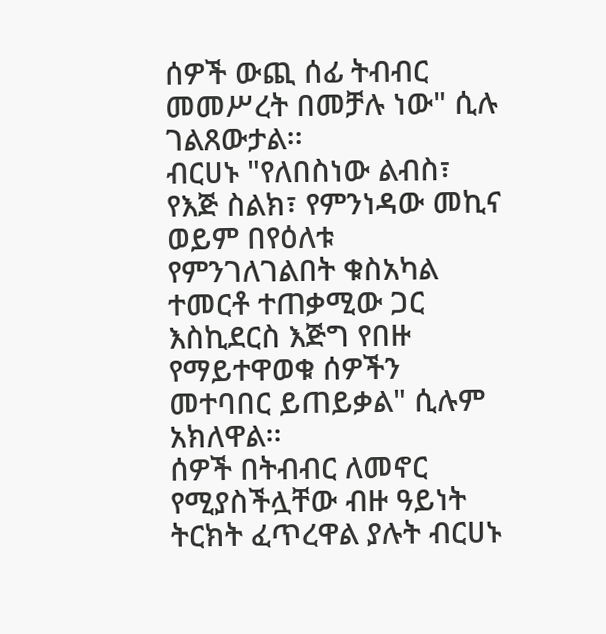ሰዎች ውጪ ሰፊ ትብብር መመሥረት በመቻሉ ነው" ሲሉ ገልጸውታል፡፡
ብርሀኑ "የለበስነው ልብስ፣ የእጅ ስልክ፣ የምንነዳው መኪና ወይም በየዕለቱ የምንገለገልበት ቁስአካል ተመርቶ ተጠቃሚው ጋር እስኪደርስ እጅግ የበዙ የማይተዋወቁ ሰዎችን መተባበር ይጠይቃል" ሲሉም አክለዋል፡፡
ሰዎች በትብብር ለመኖር የሚያስችሏቸው ብዙ ዓይነት ትርክት ፈጥረዋል ያሉት ብርሀኑ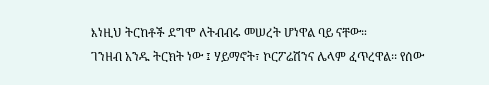እነዚህ ትርከቶች ደግሞ ለትብብሩ መሠረት ሆነዋል ባይ ናቸው።
ገንዘብ አንዱ ትርክት ነው ፤ ሃይማኖት፣ ኮርፖሬሽንና ሌላም ፈጥረዋል፡፡ የሰው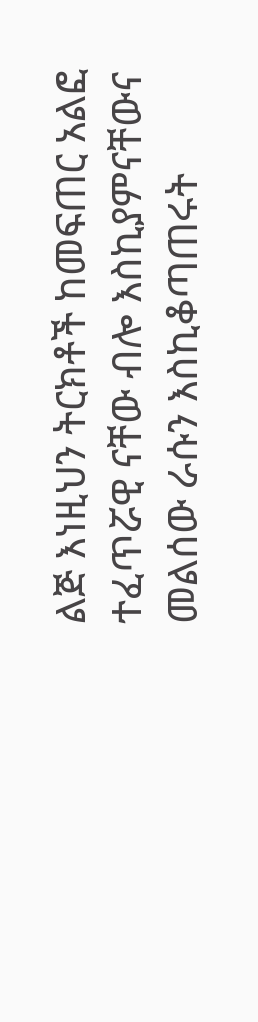ልጅ እነዚህን ትርክቶች ከመፍጠር አልፎ ተፈጥሯዊ ናቸው ብሎ እስኪያምናቸውና መልሰው ራሱን እስኪቆጣጠሩት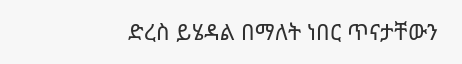ድረስ ይሄዳል በማለት ነበር ጥናታቸውን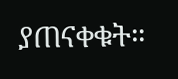ያጠናቀቁት።